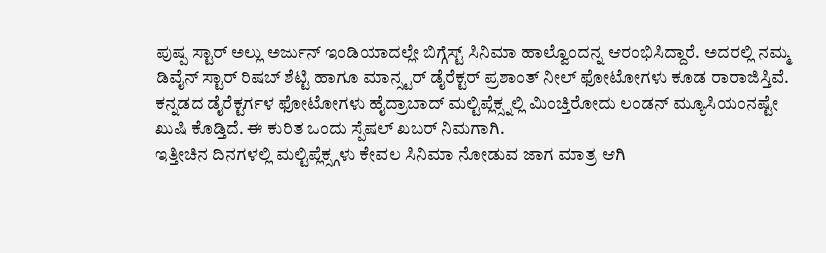ಪುಷ್ಪ ಸ್ಟಾರ್ ಅಲ್ಲು ಅರ್ಜುನ್ ಇಂಡಿಯಾದಲ್ಲೇ ಬಿಗ್ಗೆಸ್ಟ್ ಸಿನಿಮಾ ಹಾಲ್ವೊಂದನ್ನ ಆರಂಭಿಸಿದ್ದಾರೆ. ಅದರಲ್ಲಿ ನಮ್ಮ ಡಿವೈನ್ ಸ್ಟಾರ್ ರಿಷಬ್ ಶೆಟ್ಟಿ ಹಾಗೂ ಮಾನ್ಸ್ಟರ್ ಡೈರೆಕ್ಟರ್ ಪ್ರಶಾಂತ್ ನೀಲ್ ಫೋಟೋಗಳು ಕೂಡ ರಾರಾಜಿಸ್ತಿವೆ. ಕನ್ನಡದ ಡೈರೆಕ್ಟರ್ಗಳ ಫೋಟೋಗಳು ಹೈದ್ರಾಬಾದ್ ಮಲ್ಟಿಪ್ಲೆಕ್ಸ್ನಲ್ಲಿ ಮಿಂಚ್ತಿರೋದು ಲಂಡನ್ ಮ್ಯೂಸಿಯಂನಷ್ಟೇ ಖುಷಿ ಕೊಡ್ತಿದೆ. ಈ ಕುರಿತ ಒಂದು ಸ್ಪೆಷಲ್ ಖಬರ್ ನಿಮಗಾಗಿ.
ಇತ್ತೀಚಿನ ದಿನಗಳಲ್ಲಿ ಮಲ್ಟಿಪ್ಲೆಕ್ಸ್ಗಳು ಕೇವಲ ಸಿನಿಮಾ ನೋಡುವ ಜಾಗ ಮಾತ್ರ ಆಗಿ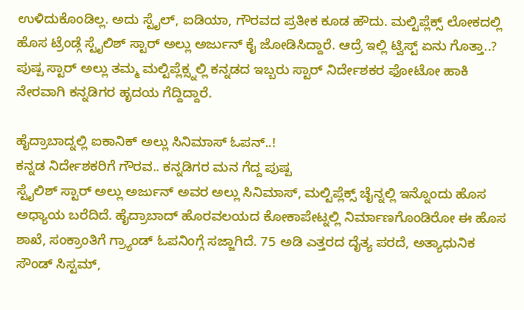ಉಳಿದುಕೊಂಡಿಲ್ಲ. ಅದು ಸ್ಟೈಲ್, ಐಡಿಯಾ, ಗೌರವದ ಪ್ರತೀಕ ಕೂಡ ಹೌದು. ಮಲ್ಟಿಪ್ಲೆಕ್ಸ್ ಲೋಕದಲ್ಲಿ ಹೊಸ ಟ್ರೆಂಡ್ಗೆ ಸ್ಟೈಲಿಶ್ ಸ್ಟಾರ್ ಅಲ್ಲು ಅರ್ಜುನ್ ಕೈ ಜೋಡಿಸಿದ್ದಾರೆ. ಆದ್ರೆ ಇಲ್ಲಿ ಟ್ವಿಸ್ಟ್ ಏನು ಗೊತ್ತಾ..? ಪುಷ್ಪ ಸ್ಟಾರ್ ಅಲ್ಲು ತಮ್ಮ ಮಲ್ಟಿಪ್ಲೆಕ್ಸ್ನಲ್ಲಿ ಕನ್ನಡದ ಇಬ್ಬರು ಸ್ಟಾರ್ ನಿರ್ದೇಶಕರ ಫೋಟೋ ಹಾಕಿ ನೇರವಾಗಿ ಕನ್ನಡಿಗರ ಹೃದಯ ಗೆದ್ದಿದ್ದಾರೆ.

ಹೈದ್ರಾಬಾದ್ನಲ್ಲಿ ಐಕಾನಿಕ್ ಅಲ್ಲು ಸಿನಿಮಾಸ್ ಓಪನ್..!
ಕನ್ನಡ ನಿರ್ದೇಶಕರಿಗೆ ಗೌರವ.. ಕನ್ನಡಿಗರ ಮನ ಗೆದ್ದ ಪುಷ್ಪ
ಸ್ಟೈಲಿಶ್ ಸ್ಟಾರ್ ಅಲ್ಲು ಅರ್ಜುನ್ ಅವರ ಅಲ್ಲು ಸಿನಿಮಾಸ್, ಮಲ್ಟಿಪ್ಲೆಕ್ಸ್ ಚೈನ್ನಲ್ಲಿ ಇನ್ನೊಂದು ಹೊಸ ಅಧ್ಯಾಯ ಬರೆದಿದೆ. ಹೈದ್ರಾಬಾದ್ ಹೊರವಲಯದ ಕೋಕಾಪೇಟ್ನಲ್ಲಿ ನಿರ್ಮಾಣಗೊಂಡಿರೋ ಈ ಹೊಸ ಶಾಖೆ, ಸಂಕ್ರಾಂತಿಗೆ ಗ್ರ್ಯಾಂಡ್ ಓಪನಿಂಗ್ಗೆ ಸಜ್ಜಾಗಿದೆ. 75 ಅಡಿ ಎತ್ತರದ ದೈತ್ಯ ಪರದೆ, ಅತ್ಯಾಧುನಿಕ ಸೌಂಡ್ ಸಿಸ್ಟಮ್,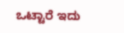ಒಟ್ಟಾರೆ ಇದು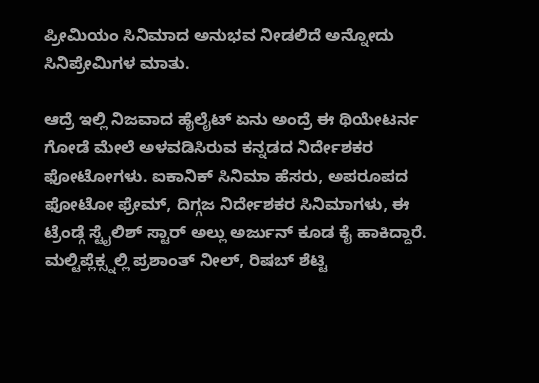ಪ್ರೀಮಿಯಂ ಸಿನಿಮಾದ ಅನುಭವ ನೀಡಲಿದೆ ಅನ್ನೋದು ಸಿನಿಪ್ರೇಮಿಗಳ ಮಾತು.

ಆದ್ರೆ ಇಲ್ಲಿ ನಿಜವಾದ ಹೈಲೈಟ್ ಏನು ಅಂದ್ರೆ ಈ ಥಿಯೇಟರ್ನ ಗೋಡೆ ಮೇಲೆ ಅಳವಡಿಸಿರುವ ಕನ್ನಡದ ನಿರ್ದೇಶಕರ ಫೋಟೋಗಳು. ಐಕಾನಿಕ್ ಸಿನಿಮಾ ಹೆಸರು, ಅಪರೂಪದ ಫೋಟೋ ಫ್ರೇಮ್, ದಿಗ್ಗಜ ನಿರ್ದೇಶಕರ ಸಿನಿಮಾಗಳು, ಈ ಟ್ರೆಂಡ್ಗೆ ಸ್ಟೈಲಿಶ್ ಸ್ಟಾರ್ ಅಲ್ಲು ಅರ್ಜುನ್ ಕೂಡ ಕೈ ಹಾಕಿದ್ದಾರೆ.
ಮಲ್ಟಿಪ್ಲೆಕ್ಸ್ನಲ್ಲಿ ಪ್ರಶಾಂತ್ ನೀಲ್, ರಿಷಬ್ ಶೆಟ್ಟಿ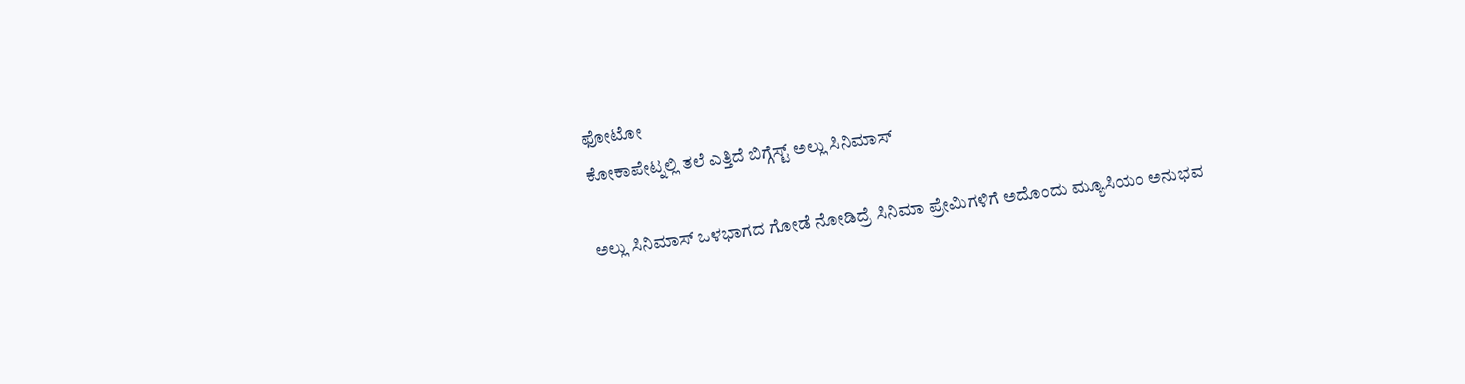ಫೋಟೋ
ಕೋಕಾಪೇಟ್ನಲ್ಲಿ ತಲೆ ಎತ್ತಿದೆ ಬಿಗ್ಗೆಸ್ಟ್ ಅಲ್ಲು ಸಿನಿಮಾಸ್

ಅಲ್ಲು ಸಿನಿಮಾಸ್ ಒಳಭಾಗದ ಗೋಡೆ ನೋಡಿದ್ರೆ ಸಿನಿಮಾ ಪ್ರೇಮಿಗಳಿಗೆ ಅದೊಂದು ಮ್ಯೂಸಿಯಂ ಅನುಭವ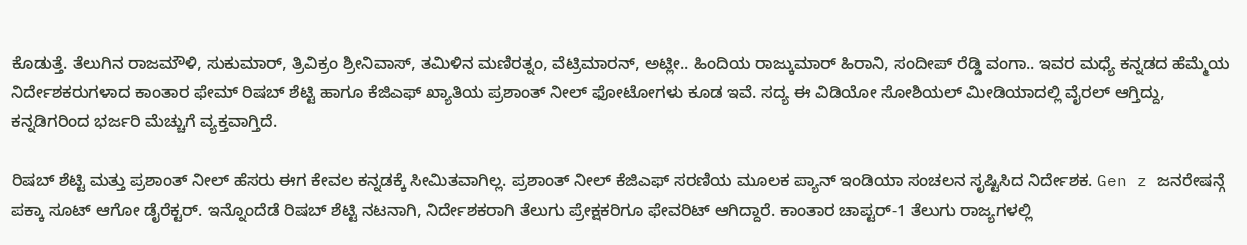ಕೊಡುತ್ತೆ. ತೆಲುಗಿನ ರಾಜಮೌಳಿ, ಸುಕುಮಾರ್, ತ್ರಿವಿಕ್ರಂ ಶ್ರೀನಿವಾಸ್, ತಮಿಳಿನ ಮಣಿರತ್ನಂ, ವೆಟ್ರಿಮಾರನ್, ಅಟ್ಲೀ.. ಹಿಂದಿಯ ರಾಜ್ಕುಮಾರ್ ಹಿರಾನಿ, ಸಂದೀಪ್ ರೆಡ್ಡಿ ವಂಗಾ.. ಇವರ ಮಧ್ಯೆ ಕನ್ನಡದ ಹೆಮ್ಮೆಯ ನಿರ್ದೇಶಕರುಗಳಾದ ಕಾಂತಾರ ಫೇಮ್ ರಿಷಬ್ ಶೆಟ್ಟಿ ಹಾಗೂ ಕೆಜಿಎಫ್ ಖ್ಯಾತಿಯ ಪ್ರಶಾಂತ್ ನೀಲ್ ಫೋಟೋಗಳು ಕೂಡ ಇವೆ. ಸದ್ಯ ಈ ವಿಡಿಯೋ ಸೋಶಿಯಲ್ ಮೀಡಿಯಾದಲ್ಲಿ ವೈರಲ್ ಆಗ್ತಿದ್ದು, ಕನ್ನಡಿಗರಿಂದ ಭರ್ಜರಿ ಮೆಚ್ಚುಗೆ ವ್ಯಕ್ತವಾಗ್ತಿದೆ.

ರಿಷಬ್ ಶೆಟ್ಟಿ ಮತ್ತು ಪ್ರಶಾಂತ್ ನೀಲ್ ಹೆಸರು ಈಗ ಕೇವಲ ಕನ್ನಡಕ್ಕೆ ಸೀಮಿತವಾಗಿಲ್ಲ. ಪ್ರಶಾಂತ್ ನೀಲ್ ಕೆಜಿಎಫ್ ಸರಣಿಯ ಮೂಲಕ ಪ್ಯಾನ್ ಇಂಡಿಯಾ ಸಂಚಲನ ಸೃಷ್ಟಿಸಿದ ನಿರ್ದೇಶಕ. Gen z ಜನರೇಷನ್ಗೆ ಪಕ್ಕಾ ಸೂಟ್ ಆಗೋ ಡೈರೆಕ್ಟರ್. ಇನ್ನೊಂದೆಡೆ ರಿಷಬ್ ಶೆಟ್ಟಿ ನಟನಾಗಿ, ನಿರ್ದೇಶಕರಾಗಿ ತೆಲುಗು ಪ್ರೇಕ್ಷಕರಿಗೂ ಫೇವರಿಟ್ ಆಗಿದ್ದಾರೆ. ಕಾಂತಾರ ಚಾಪ್ಟರ್-1 ತೆಲುಗು ರಾಜ್ಯಗಳಲ್ಲಿ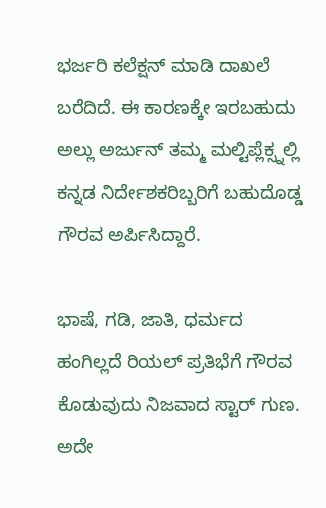ಭರ್ಜರಿ ಕಲೆಕ್ಷನ್ ಮಾಡಿ ದಾಖಲೆ ಬರೆದಿದೆ. ಈ ಕಾರಣಕ್ಕೇ ಇರಬಹುದು ಅಲ್ಲು ಅರ್ಜುನ್ ತಮ್ಮ ಮಲ್ಟಿಪ್ಲೆಕ್ಸ್ನಲ್ಲಿ ಕನ್ನಡ ನಿರ್ದೇಶಕರಿಬ್ಬರಿಗೆ ಬಹುದೊಡ್ಡ ಗೌರವ ಅರ್ಪಿಸಿದ್ದಾರೆ.

ಭಾಷೆ, ಗಡಿ, ಜಾತಿ, ಧರ್ಮದ ಹಂಗಿಲ್ಲದೆ ರಿಯಲ್ ಪ್ರತಿಭೆಗೆ ಗೌರವ ಕೊಡುವುದು ನಿಜವಾದ ಸ್ಟಾರ್ ಗುಣ. ಅದೇ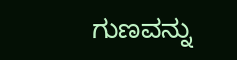ಗುಣವನ್ನು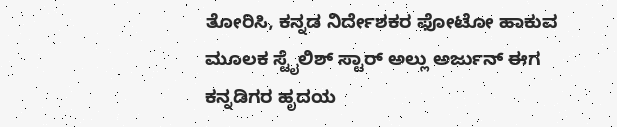ತೋರಿಸಿ, ಕನ್ನಡ ನಿರ್ದೇಶಕರ ಫೋಟೋ ಹಾಕುವ ಮೂಲಕ ಸ್ಟೈಲಿಶ್ ಸ್ಟಾರ್ ಅಲ್ಲು ಅರ್ಜುನ್ ಈಗ ಕನ್ನಡಿಗರ ಹೃದಯ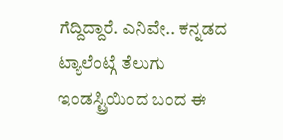ಗೆದ್ದಿದ್ದಾರೆ. ಎನಿವೇ.. ಕನ್ನಡದ ಟ್ಯಾಲೆಂಟ್ಗೆ ತೆಲುಗು ಇಂಡಸ್ಟ್ರಿಯಿಂದ ಬಂದ ಈ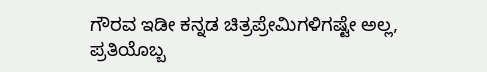ಗೌರವ ಇಡೀ ಕನ್ನಡ ಚಿತ್ರಪ್ರೇಮಿಗಳಿಗಷ್ಟೇ ಅಲ್ಲ, ಪ್ರತಿಯೊಬ್ಬ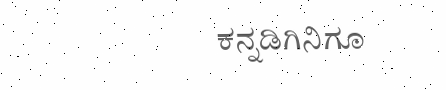ಕನ್ನಡಿಗಿನಿಗೂ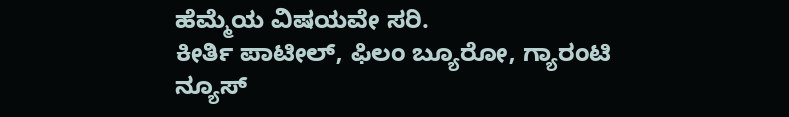ಹೆಮ್ಮೆಯ ವಿಷಯವೇ ಸರಿ.
ಕೀರ್ತಿ ಪಾಟೀಲ್, ಫಿಲಂ ಬ್ಯೂರೋ, ಗ್ಯಾರಂಟಿ ನ್ಯೂಸ್